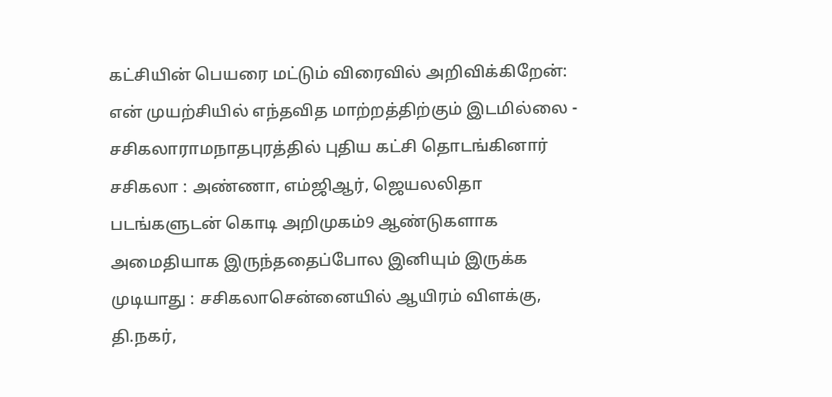கட்சியின் பெயரை மட்டும் விரைவில் அறிவிக்கிறேன்: என் முயற்சியில் எந்தவித மாற்றத்திற்கும் இடமில்லை - சசிகலாராமநாதபுரத்தில் புதிய கட்சி தொடங்கினார் சசிகலா : அண்ணா, எம்ஜிஆர், ஜெயலலிதா படங்களுடன் கொடி அறிமுகம்9 ஆண்டுகளாக அமைதியாக இருந்ததைப்போல இனியும் இருக்க முடியாது : சசிகலாசென்னையில் ஆயிரம் விளக்கு, தி.நகர்,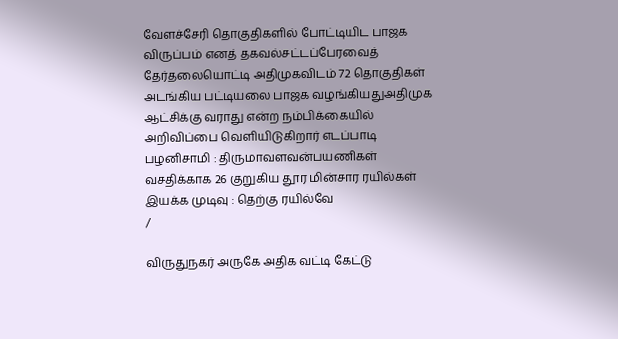வேளச்சேரி தொகுதிகளில் போட்டியிட பாஜக விருப்பம் எனத் தகவல்சட்டப்பேரவைத் தேர்தலையொட்டி அதிமுகவிடம் 72 தொகுதிகள் அடங்கிய பட்டியலை பாஜக வழங்கியதுஅதிமுக ஆட்சிக்கு வராது என்ற நம்பிக்கையில் அறிவிப்பை வெளியிடுகிறார் எடப்பாடி பழனிசாமி : திருமாவளவன்பயணிகள் வசதிக்காக 26 குறுகிய தூர மின்சார ரயில்கள் இயக்க முடிவு : தெற்கு ரயில்வே
/

விருதுநகர் அருகே அதிக வட்டி கேட்டு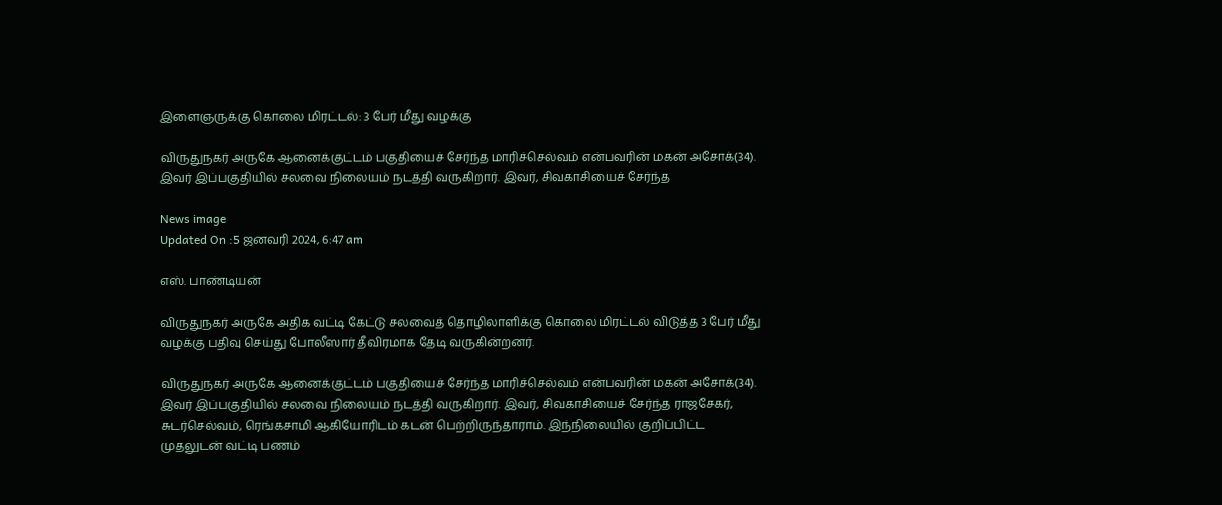இளைஞருக்கு கொலை மிரட்டல்: 3 பேர் மீது வழக்கு

விருதுநகர் அருகே ஆனைக்குட்டம் பகுதியைச் சேர்ந்த மாரிச்செல்வம் என்பவரின் மகன் அசோக்(34). இவர் இப்பகுதியில் சலவை நிலையம் நடத்தி வருகிறார். இவர், சிவகாசியைச் சேர்ந்த

News image
Updated On :5 ஜனவரி 2024, 6:47 am

எஸ். பாண்டியன்

விருதுநகர் அருகே அதிக வட்டி கேட்டு சலவைத் தொழிலாளிக்கு கொலை மிரட்டல் விடுத்த 3 பேர் மீது வழக்கு பதிவு செய்து போலீஸார் தீவிரமாக தேடி வருகின்றனர்.

விருதுநகர் அருகே ஆனைக்குட்டம் பகுதியைச் சேர்ந்த மாரிச்செல்வம் என்பவரின் மகன் அசோக்(34). இவர் இப்பகுதியில் சலவை நிலையம் நடத்தி வருகிறார். இவர், சிவகாசியைச் சேர்ந்த ராஜசேகர், சுடர்செல்வம், ரெங்கசாமி ஆகியோரிடம் கடன் பெற்றிருந்தாராம். இந்நிலையில் குறிப்பிட்ட முதலுடன் வட்டி பணம்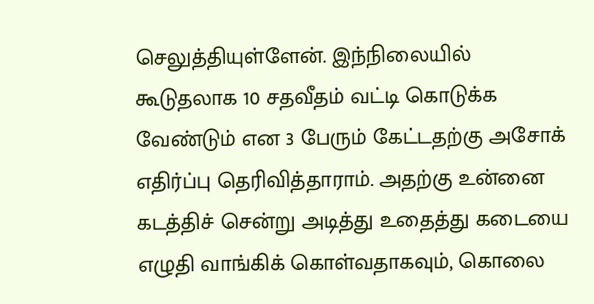செலுத்தியுள்ளேன். இந்நிலையில் கூடுதலாக 10 சதவீதம் வட்டி கொடுக்க வேண்டும் என 3 பேரும் கேட்டதற்கு அசோக் எதிர்ப்பு தெரிவித்தாராம். அதற்கு உன்னை கடத்திச் சென்று அடித்து உதைத்து கடையை எழுதி வாங்கிக் கொள்வதாகவும், கொலை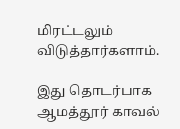மிரட்டலும் விடுத்தார்களாம்.

இது தொடர்பாக ஆமத்தூர் காவல்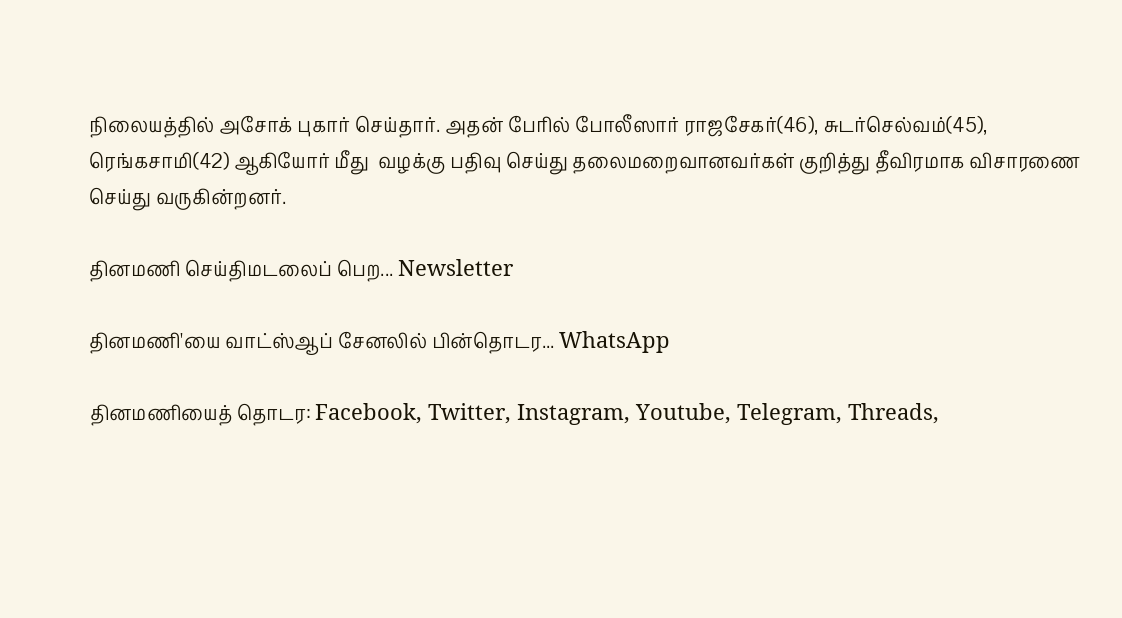நிலையத்தில் அசோக் புகார் செய்தார். அதன் பேரில் போலீஸார் ராஜசேகர்(46), சுடர்செல்வம்(45), ரெங்கசாமி(42) ஆகியோர் மீது  வழக்கு பதிவு செய்து தலைமறைவானவர்கள் குறித்து தீவிரமாக விசாரணை செய்து வருகின்றனர்.

தினமணி செய்திமடலைப் பெற... Newsletter

தினமணி'யை வாட்ஸ்ஆப் சேனலில் பின்தொடர... WhatsApp

தினமணியைத் தொடர: Facebook, Twitter, Instagram, Youtube, Telegram, Threads,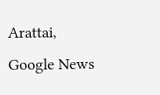Arattai, Google News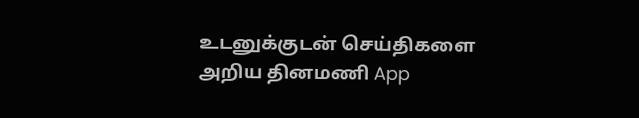உடனுக்குடன் செய்திகளை அறிய தினமணி App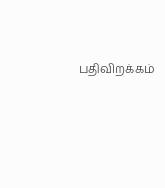பதிவிறக்கம்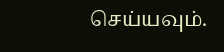செய்யவும்.